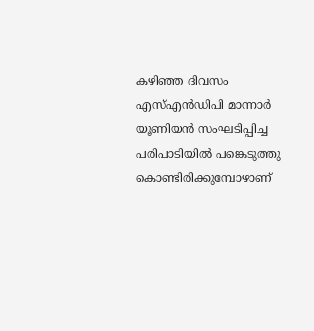കഴിഞ്ഞ ദിവസം എസ്എൻഡിപി മാന്നാർ യൂണിയൻ സംഘടിപ്പിച്ച പരിപാടിയിൽ പങ്കെടുത്തു കൊണ്ടിരിക്കുമ്പോഴാണ്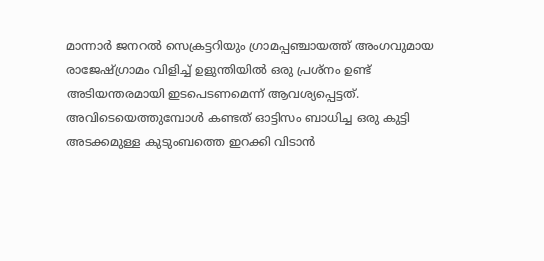മാന്നാർ ജനറൽ സെക്രട്ടറിയും ഗ്രാമപ്പഞ്ചായത്ത് അംഗവുമായ രാജേഷ്ഗ്രാമം വിളിച്ച് ഉളുന്തിയിൽ ഒരു പ്രശ്നം ഉണ്ട് അടിയന്തരമായി ഇടപെടണമെന്ന് ആവശ്യപ്പെട്ടത്. അവിടെയെത്തുമ്പോൾ കണ്ടത് ഓട്ടിസം ബാധിച്ച ഒരു കുട്ടി അടക്കമുള്ള കുടുംബത്തെ ഇറക്കി വിടാൻ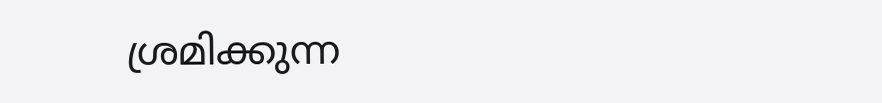ശ്രമിക്കുന്ന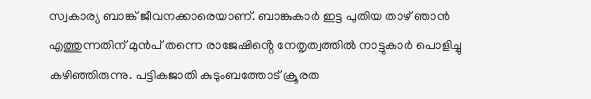സ്വകാര്യ ബാങ്ക് ജീവനക്കാരെയാണ്. ബാങ്കുകാർ ഇട്ട പുതിയ താഴ് ഞാൻ എത്തുന്നതിന് മുൻപ് തന്നെ രാജേഷിൻ്റെ നേതൃത്വത്തിൽ നാട്ടുകാർ പൊളിച്ചു കഴിഞ്ഞിരുന്നു. പട്ടികജാതി കുടുംബത്തോട് ക്രൂരത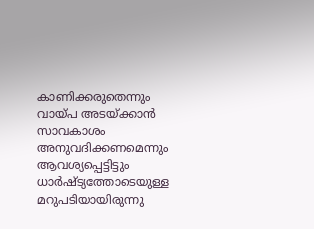കാണിക്കരുതെന്നും വായ്പ അടയ്ക്കാൻ സാവകാശം അനുവദിക്കണമെന്നും ആവശ്യപ്പെട്ടിട്ടും ധാർഷ്ട്യത്തോടെയുള്ള മറുപടിയായിരുന്നു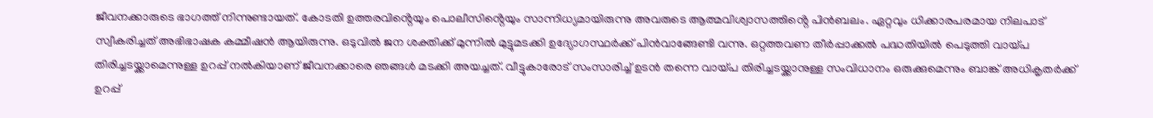ജീവനക്കാരുടെ ഭാഗത്ത് നിന്നുണ്ടായത്. കോടതി ഉത്തരവിൻ്റെയും പൊലീസിൻ്റെയും സാന്നിധ്യമായിരുന്നു അവരുടെ ആത്മവിശ്വാസത്തിൻ്റെ പിൻബലം. ഏറ്റവും ധിക്കാരപരമായ നിലപാട് സ്വീകരിച്ചത് അഭിഭാഷക കമ്മീഷൻ ആയിരുന്നു. ഒടുവിൽ ജന ശക്തിക്ക് മുന്നിൽ മുട്ടുമടക്കി ഉദ്യോഗസ്ഥർക്ക് പിൻവാങ്ങേണ്ടി വന്നു. ഒറ്റത്തവണ തീർപ്പാക്കൽ പദ്ധതിയിൽ പെടുത്തി വായ്പ തിരിച്ചടയ്ക്കാമെന്നുള്ള ഉറപ്പ് നൽകിയാണ് ജീവനക്കാരെ ഞങ്ങൾ മടക്കി അയച്ചത്. വീട്ടുകാരോട് സംസാരിച്ച് ഉടൻ തന്നെ വായ്പ തിരിച്ചടയ്ക്കാനുള്ള സംവിധാനം ഒരുക്കുമെന്നും ബാങ്ക് അധികൃതർക്ക് ഉറപ്പ്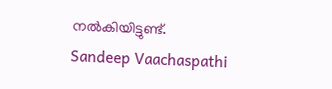നൽകിയിട്ടുണ്ട്.
Sandeep Vaachaspathi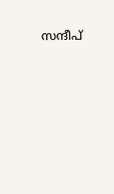സന്ദീപ്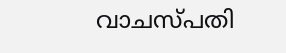വാചസ്പതി